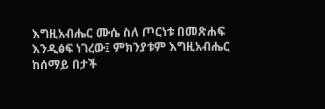እግዚአብሔር ሙሴ ስለ ጦርነቱ በመጽሐፍ እንዲፅፍ ነገረው፤ ምክንያቱም እግዚአብሔር ከሰማይ በታች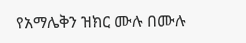የአማሌቅን ዝክር ሙሉ በሙሉ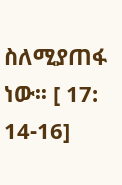ስለሚያጠፋ ነው፡፡ [ 17: 14-16]